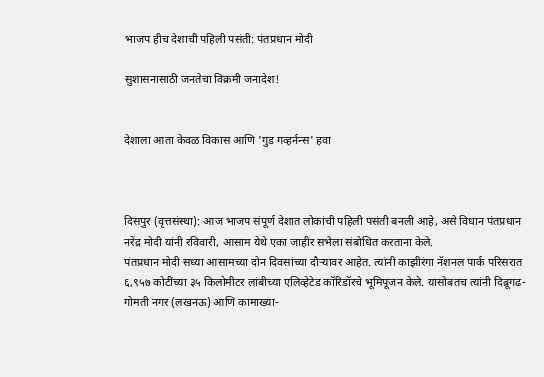भाजप हीच देशाची पहिली पसंती: पंतप्रधान मोदी

सुशासनासाठी जनतेचा विक्रमी जनादेश!


देशाला आता केवळ विकास आणि 'गुड गव्हर्नन्स' हवा



दिसपुर (वृत्तसंस्था): आज भाजप संपूर्ण देशात लोकांची पहिली पसंती बनली आहे, असे विधान पंतप्रधान नरेंद्र मोदी यांनी रविवारी, आसाम येथे एका जाहीर सभेला संबोधित करताना केले.
पंतप्रधान मोदी सध्या आसामच्या दोन दिवसांच्या दौऱ्यावर आहेत. त्यांनी काझीरंगा नॅशनल पार्क परिसरात ६,९५७ कोटींच्या ३५ किलोमीटर लांबीच्या एलिव्हेटेड कॉरिडॉरचे भूमिपूजन केले. यासोबतच त्यांनी दिब्रूगढ-गोमती नगर (लखनऊ) आणि कामाख्या-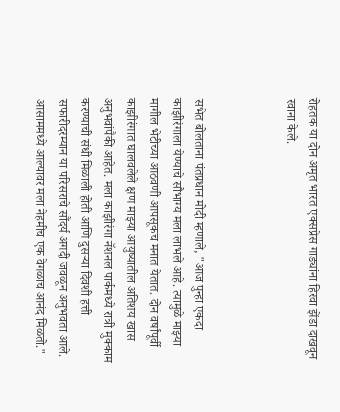रोहतक या दोन अमृत भारत एक्सप्रेस गाड्यांना हिरवा झेंडा दाखवून रवाना केले.



सभेत बोलताना पंतप्रधान मोदी म्हणाले, "आज पुन्हा एकदा काझीरंगाला येण्याचे सौभाग्य मला लाभले आहे. त्यामुळे माझ्या मागील भेटीच्या आठवणी आपसूकच मनात येतात. दोन वर्षांपूर्वी काझीरंगात घालवलेले क्षण माझ्या आयुष्यातील अतिशय खास अनुभवांपैकी आहेत. मला काझीरंगा नॅशनल पार्कमध्ये रात्री मुक्काम करण्याची संधी मिळाली होती आणि दुसऱ्या दिवशी हत्ती सफारीदरम्यान या परिसराचे सौंदर्य अगदी जवळून अनुभवता आले. आसाममध्ये आल्यावर मला नेहमीच एक वेगळाच आनंद मिळतो."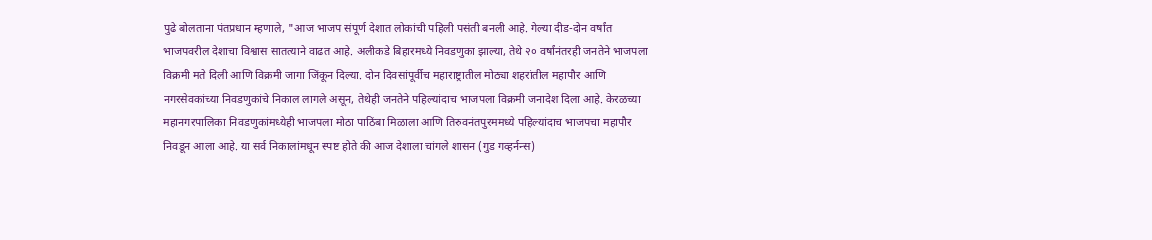पुढे बोलताना पंतप्रधान म्हणाले, "आज भाजप संपूर्ण देशात लोकांची पहिली पसंती बनली आहे. गेल्या दीड-दोन वर्षांत भाजपवरील देशाचा विश्वास सातत्याने वाढत आहे. अलीकडे बिहारमध्ये निवडणुका झाल्या, तेथे २० वर्षांनंतरही जनतेने भाजपला विक्रमी मते दिली आणि विक्रमी जागा जिंकून दिल्या. दोन दिवसांपूर्वीच महाराष्ट्रातील मोठ्या शहरांतील महापौर आणि नगरसेवकांच्या निवडणुकांचे निकाल लागले असून, तेथेही जनतेने पहिल्यांदाच भाजपला विक्रमी जनादेश दिला आहे. केरळच्या महानगरपालिका निवडणुकांमध्येही भाजपला मोठा पाठिंबा मिळाला आणि तिरुवनंतपुरममध्ये पहिल्यांदाच भाजपचा महापौर निवडून आला आहे. या सर्व निकालांमधून स्पष्ट होते की आज देशाला चांगले शासन (गुड गव्हर्नन्स)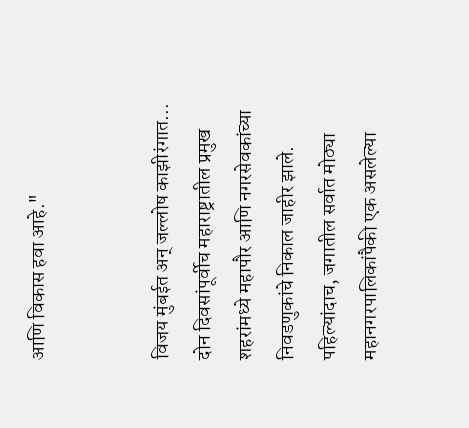आणि विकास हवा आहे."


विजय मुंबईत अन् जल्लोष काझीरंगात...
दोन दिवसांपूर्वीच महाराष्ट्रातील प्रमुख शहरांमध्ये महापौर आणि नगरसेवकांच्या निवडणुकांचे निकाल जाहीर झाले. पहिल्यांदाच, जगातील सर्वात मोठ्या महानगरपालिकांपैकी एक असलेल्या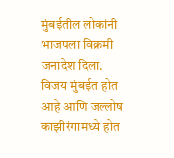मुंबईतील लोकांनी भाजपला विक्रमी जनादेश दिला. विजय मुंबईत होत आहे आणि जल्लोष काझीरंगामध्ये होत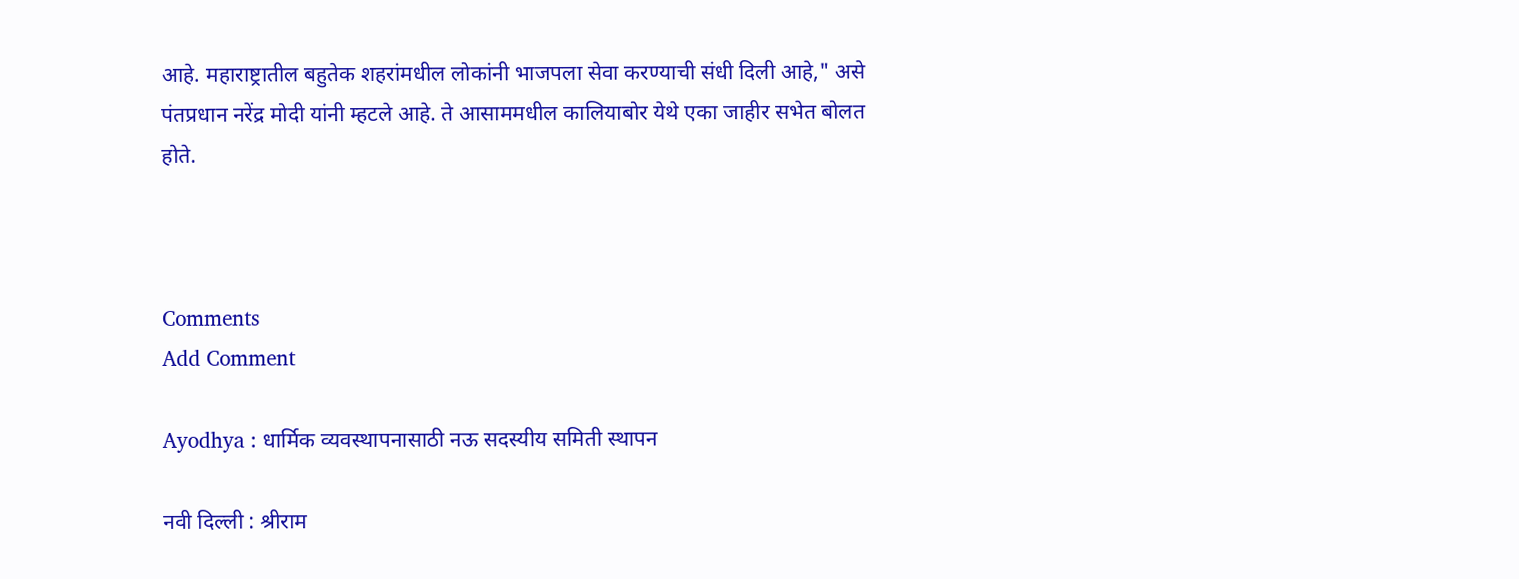आहे. महाराष्ट्रातील बहुतेक शहरांमधील लोकांनी भाजपला सेवा करण्याची संधी दिली आहे," असे पंतप्रधान नरेंद्र मोदी यांनी म्हटले आहे. ते आसाममधील कालियाबोर येथे एका जाहीर सभेत बोलत होते.



Comments
Add Comment

Ayodhya : धार्मिक व्यवस्थापनासाठी नऊ सदस्यीय समिती स्थापन

नवी दिल्ली : श्रीराम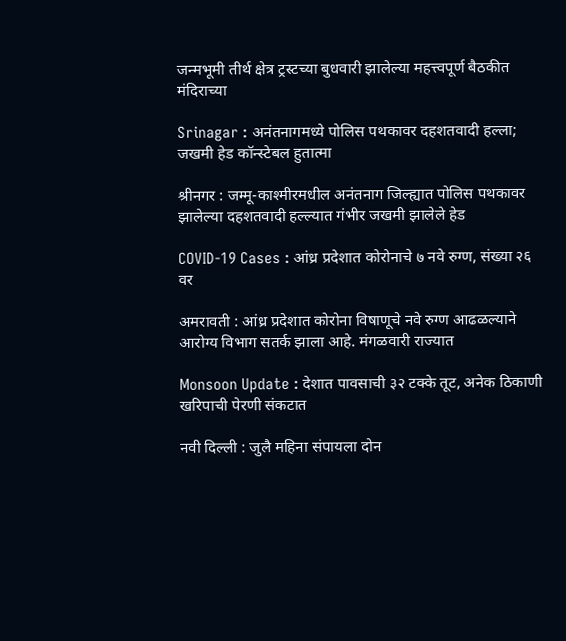जन्मभूमी तीर्थ क्षेत्र ट्रस्टच्या बुधवारी झालेल्या महत्त्वपूर्ण बैठकीत मंदिराच्या

Srinagar : अनंतनागमध्ये पोलिस पथकावर दहशतवादी हल्ला; जखमी हेड कॉन्स्टेबल हुतात्मा

श्रीनगर : जम्मू-काश्मीरमधील अनंतनाग जिल्ह्यात पोलिस पथकावर झालेल्या दहशतवादी हल्ल्यात गंभीर जखमी झालेले हेड

COVID-19 Cases : आंध्र प्रदेशात कोरोनाचे ७ नवे रुग्ण, संख्या २६ वर

अमरावती : आंध्र प्रदेशात कोरोना विषाणूचे नवे रुग्ण आढळल्याने आरोग्य विभाग सतर्क झाला आहे. मंगळवारी राज्यात

Monsoon Update : देशात पावसाची ३२ टक्के तूट, अनेक ठिकाणी खरिपाची पेरणी संकटात

नवी दिल्ली : जुलै महिना संपायला दोन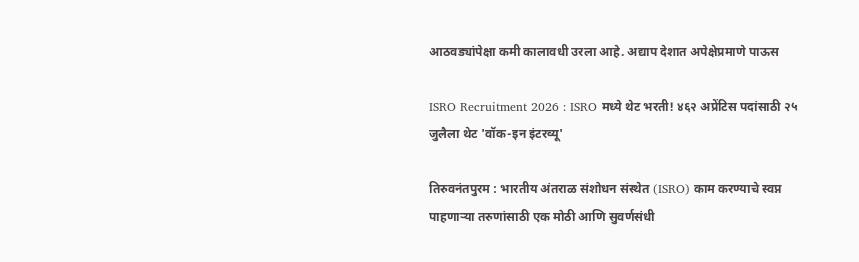आठवड्यांपेक्षा कमी कालावधी उरला आहे. अद्याप देशात अपेक्षेप्रमाणे पाऊस

ISRO Recruitment 2026 : ISRO मध्ये थेट भरती! ४६२ अप्रेंटिस पदांसाठी २५ जुलैला थेट 'वॉक-इन इंटरव्यू'

तिरुवनंतपुरम : भारतीय अंतराळ संशोधन संस्थेत (ISRO) काम करण्याचे स्वप्न पाहणाऱ्या तरुणांसाठी एक मोठी आणि सुवर्णसंधी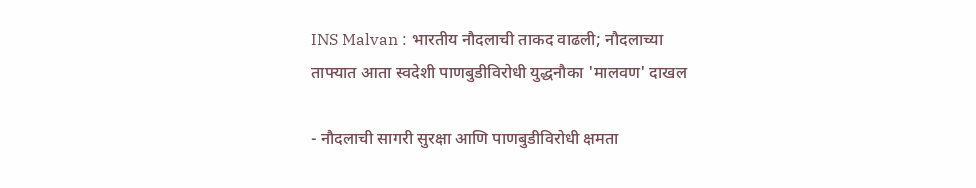INS Malvan : भारतीय नौदलाची ताकद वाढली; नौदलाच्या ताफ्यात आता स्वदेशी पाणबुडीविरोधी युद्धनौका 'मालवण' दाखल

- नौदलाची सागरी सुरक्षा आणि पाणबुडीविरोधी क्षमता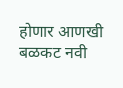होणार आणखी बळकट नवी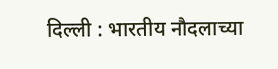दिल्ली : भारतीय नौदलाच्या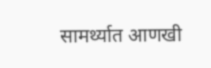सामर्थ्यात आणखी